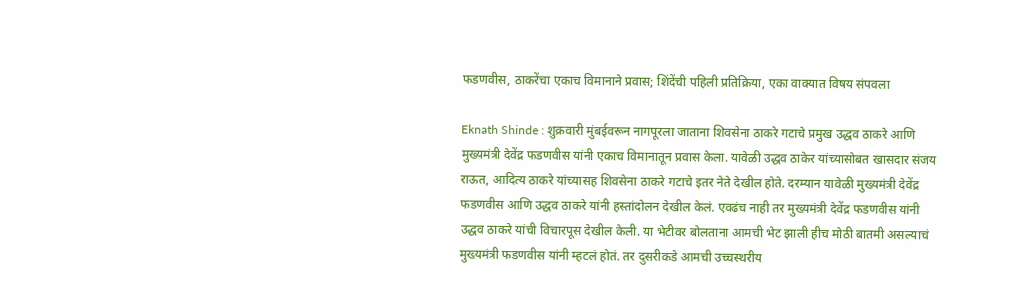फडणवीस, ठाकरेंचा एकाच विमानाने प्रवास; शिंदेंची पहिली प्रतिक्रिया, एका वाक्यात विषय संपवला

Eknath Shinde : शुक्रवारी मुंबईवरून नागपूरला जाताना शिवसेना ठाकरे गटाचे प्रमुख उद्धव ठाकरे आणि मुख्यमंत्री देवेंद्र फडणवीस यांनी एकाच विमानातून प्रवास केला. यावेळी उद्धव ठाकेर यांच्यासोबत खासदार संजय राऊत, आदित्य ठाकरे यांच्यासह शिवसेना ठाकरे गटाचे इतर नेते देखील होते. दरम्यान यावेळी मुख्यमंत्री देवेंद्र फडणवीस आणि उद्धव ठाकरे यांनी हस्तांदोलन देखील केलं. एवढंच नाही तर मुख्यमंत्री देवेंद्र फडणवीस यांनी उद्धव ठाकरे यांची विचारपूस देखील केली. या भेटीवर बोलताना आमची भेट झाली हीच मोठी बातमी असल्याचं मुख्यमंत्री फडणवीस यांनी म्हटलं होतं. तर दुसरीकडे आमची उच्चस्थरीय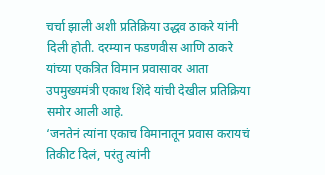चर्चा झाली अशी प्रतिक्रिया उद्धव ठाकरे यांनी दिली होती. दरम्यान फडणवीस आणि ठाकरे यांच्या एकत्रित विमान प्रवासावर आता उपमुख्यमंत्री एकाथ शिंदे यांची देखील प्रतिक्रिया समोर आली आहे.
‘जनतेनं त्यांना एकाच विमानातून प्रवास करायचं तिकीट दिलं, परंतु त्यांनी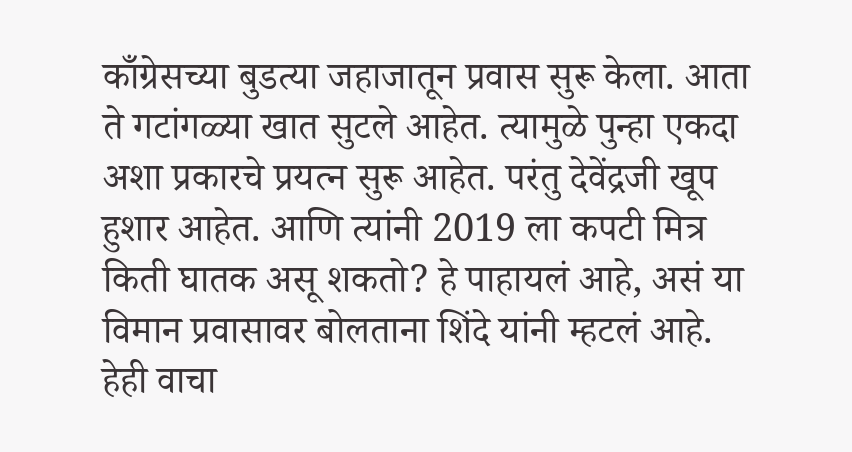काँग्रेसच्या बुडत्या जहाजातून प्रवास सुरू केला. आता ते गटांगळ्या खात सुटले आहेत. त्यामुळे पुन्हा एकदा अशा प्रकारचे प्रयत्न सुरू आहेत. परंतु देवेंद्रजी खूप हुशार आहेत. आणि त्यांनी 2019 ला कपटी मित्र किती घातक असू शकतो? हे पाहायलं आहे, असं या विमान प्रवासावर बोलताना शिंदे यांनी म्हटलं आहे.
हेही वाचा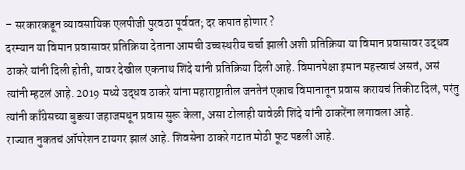– सरकारकडून व्यावसायिक एलपीजी पुरवठा पूर्ववत; दर कपात होणार ?
दरम्यान या विमान प्रवासावर प्रतिक्रिया देताना आमची उच्चस्थरीय चर्चा झाली अशी प्रतिक्रिया या विमान प्रवासावर उद्धव ठाकरे यांनी दिली होती, यावर देखील एकनाथ शिंदे यांनी प्रतिक्रिया दिली आहे. विमानपेक्षा इमान महत्त्वाचं असतं, असं त्यांनी म्हटलं आहे. 2019 मध्ये उद्धव ठाकरे यांना महाराष्ट्रातील जनतेनं एकाच विमानातून प्रवास करायचं तिकीट दिलं, परंतु त्यांनी काँग्रेसच्या बुडत्या जहाजमधून प्रवास सुरू केला, असा टोलाही यावेळी शिंदे यांनी ठाकरेंना लगावला आहे.
राज्यात नुकतचं ऑपरेशन टायगर झालं आहे. शिवसेना ठाकरे गटात मोठी फूट पडली आहे.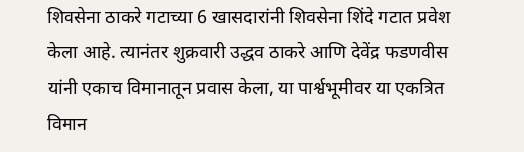शिवसेना ठाकरे गटाच्या 6 खासदारांनी शिवसेना शिंदे गटात प्रवेश केला आहे. त्यानंतर शुक्रवारी उद्धव ठाकरे आणि देवेंद्र फडणवीस यांनी एकाच विमानातून प्रवास केला, या पार्श्वभूमीवर या एकत्रित विमान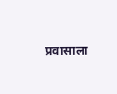प्रवासाला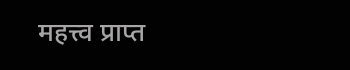महत्त्व प्राप्त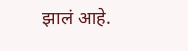झालं आहे.